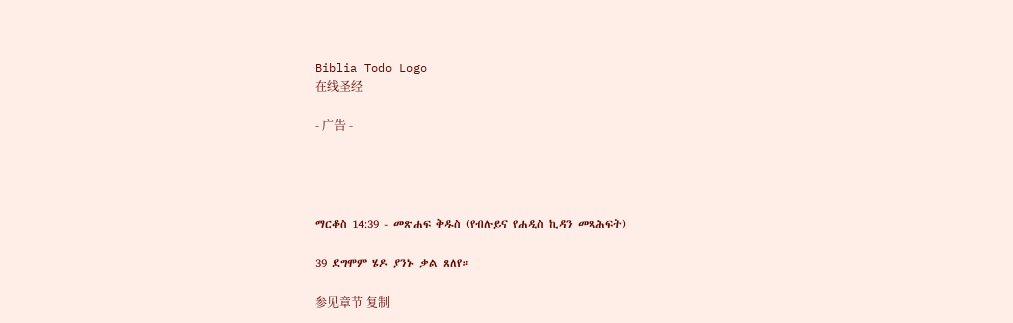Biblia Todo Logo
在线圣经

- 广告 -




ማርቆስ 14:39 - መጽሐፍ ቅዱስ (የብሉይና የሐዲስ ኪዳን መጻሕፍት)

39 ደግሞም ሄዶ ያንኑ ቃል ጸለየ።

参见章节 复制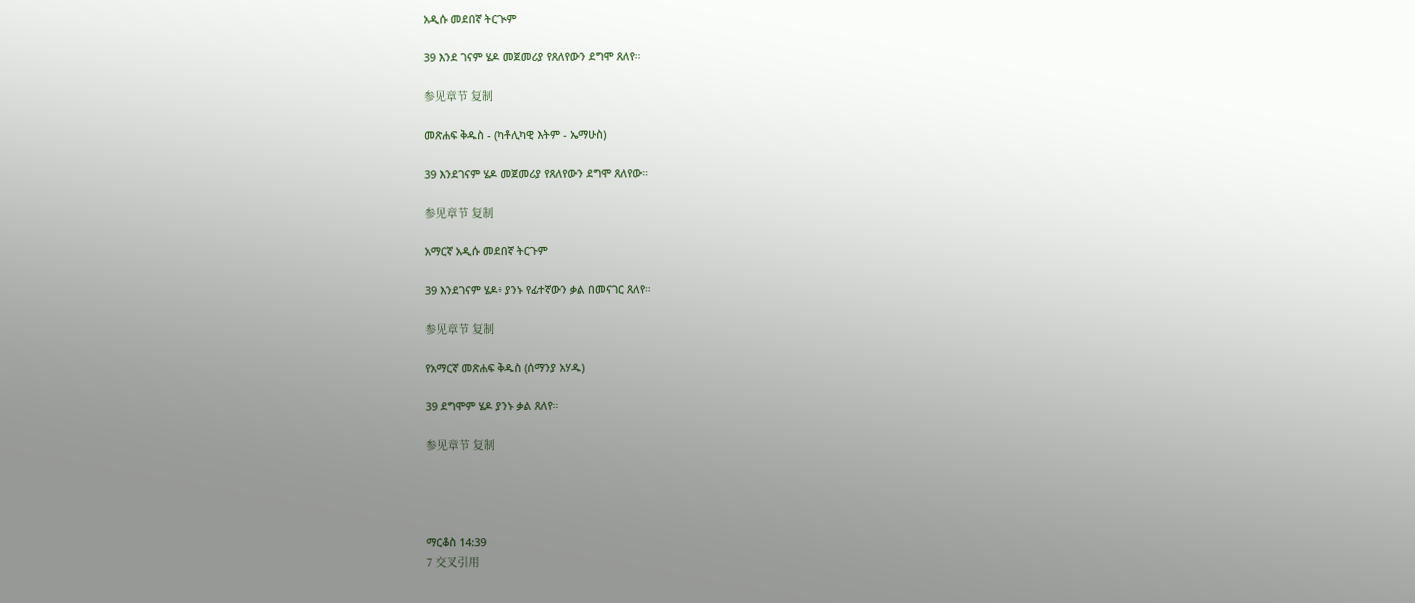አዲሱ መደበኛ ትርጒም

39 እንደ ገናም ሄዶ መጀመሪያ የጸለየውን ደግሞ ጸለየ።

参见章节 复制

መጽሐፍ ቅዱስ - (ካቶሊካዊ እትም - ኤማሁስ)

39 እንደገናም ሄዶ መጀመሪያ የጸለየውን ደግሞ ጸለየው።

参见章节 复制

አማርኛ አዲሱ መደበኛ ትርጉም

39 እንደገናም ሄዶ፥ ያንኑ የፊተኛውን ቃል በመናገር ጸለየ።

参见章节 复制

የአማርኛ መጽሐፍ ቅዱስ (ሰማንያ አሃዱ)

39 ደግሞም ሄዶ ያንኑ ቃል ጸለየ።

参见章节 复制




ማርቆስ 14:39
7 交叉引用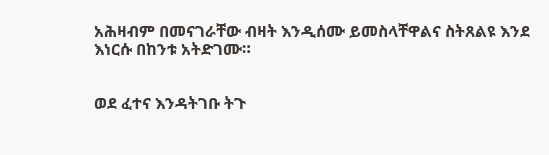አሕዛብም በመናገራቸው ብዛት እንዲሰሙ ይመስላቸዋልና ስትጸልዩ እንደ እነርሱ በከንቱ አትድገሙ።


ወደ ፈተና እንዳትገቡ ትጉ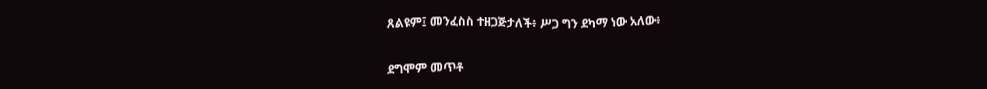ጸልዩም፤ መንፈስስ ተዘጋጅታለች፥ ሥጋ ግን ደካማ ነው አለው፥


ደግሞም መጥቶ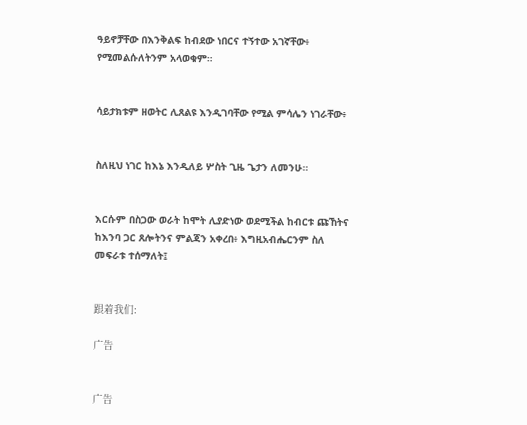ዓይኖቻቸው በእንቅልፍ ከብደው ነበርና ተኝተው አገኛቸው፥ የሚመልሱለትንም አላወቁም።


ሳይታክቱም ዘወትር ሊጸልዩ እንዲገባቸው የሚል ምሳሌን ነገራቸው፥


ስለዚህ ነገር ከእኔ እንዲለይ ሦስት ጊዜ ጌታን ለመንሁ።


እርሱም በስጋው ወራት ከሞት ሊያድነው ወደሚችል ከብርቱ ጩኸትና ከእንባ ጋር ጸሎትንና ምልጃን አቀረበ፥ እግዚአብሔርንም ስለ መፍራቱ ተሰማለት፤


跟着我们:

广告


广告